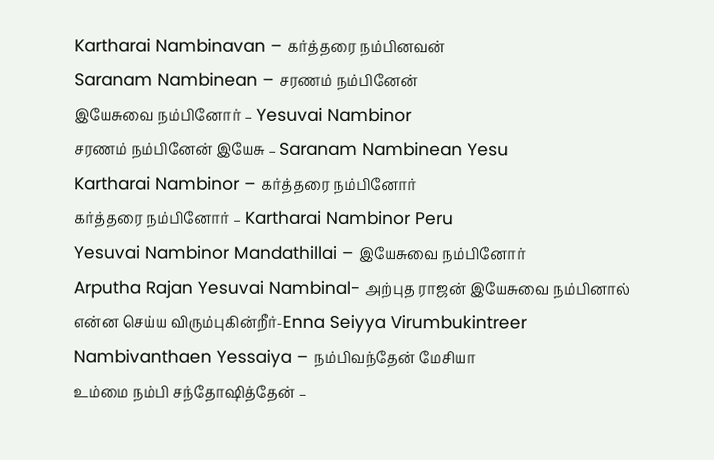Kartharai Nambinavan – கர்த்தரை நம்பினவன்
Saranam Nambinean – சரணம் நம்பினேன்
இயேசுவை நம்பினோர் – Yesuvai Nambinor
சரணம் நம்பினேன் இயேசு – Saranam Nambinean Yesu
Kartharai Nambinor – கர்த்தரை நம்பினோர்
கர்த்தரை நம்பினோர் – Kartharai Nambinor Peru
Yesuvai Nambinor Mandathillai – இயேசுவை நம்பினோர்
Arputha Rajan Yesuvai Nambinal- அற்புத ராஜன் இயேசுவை நம்பினால்
என்ன செய்ய விரும்புகின்றீர்-Enna Seiyya Virumbukintreer
Nambivanthaen Yessaiya – நம்பிவந்தேன் மேசியா
உம்மை நம்பி சந்தோஷித்தேன் –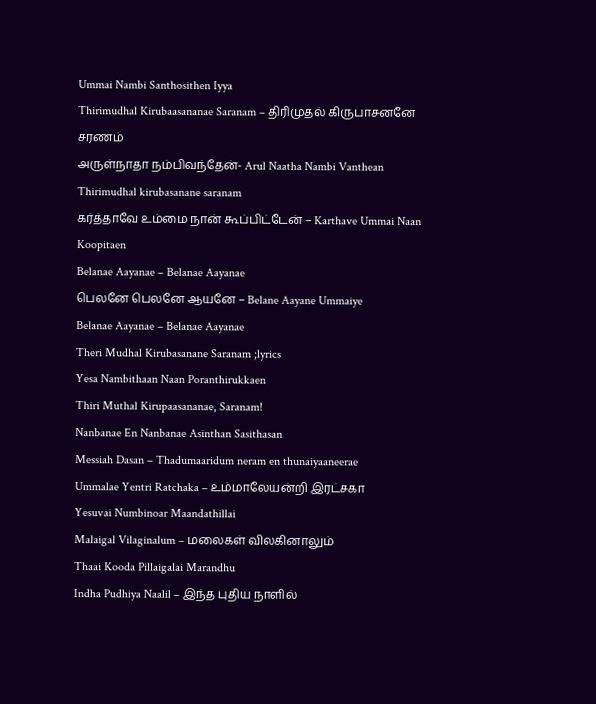Ummai Nambi Santhosithen Iyya
Thirimudhal Kirubaasananae Saranam – திரிமுதல் கிருபாசனனே சரணம்
அருள்நாதா நம்பிவந்தேன்- Arul Naatha Nambi Vanthean
Thirimudhal kirubasanane saranam
கர்த்தாவே உம்மை நான் கூப்பிட்டேன் – Karthave Ummai Naan Koopitaen
Belanae Aayanae – Belanae Aayanae
பெலனே பெலனே ஆயனே – Belane Aayane Ummaiye
Belanae Aayanae – Belanae Aayanae
Theri Mudhal Kirubasanane Saranam ;lyrics
Yesa Nambithaan Naan Poranthirukkaen
Thiri Muthal Kirupaasananae, Saranam!
Nanbanae En Nanbanae Asinthan Sasithasan
Messiah Dasan – Thadumaaridum neram en thunaiyaaneerae
Ummalae Yentri Ratchaka – உம்மாலேயன்றி இரட்சகா
Yesuvai Numbinoar Maandathillai
Malaigal Vilaginalum – மலைகள் விலகினாலும்
Thaai Kooda Pillaigalai Marandhu
Indha Pudhiya Naalil – இந்த புதிய நாளில்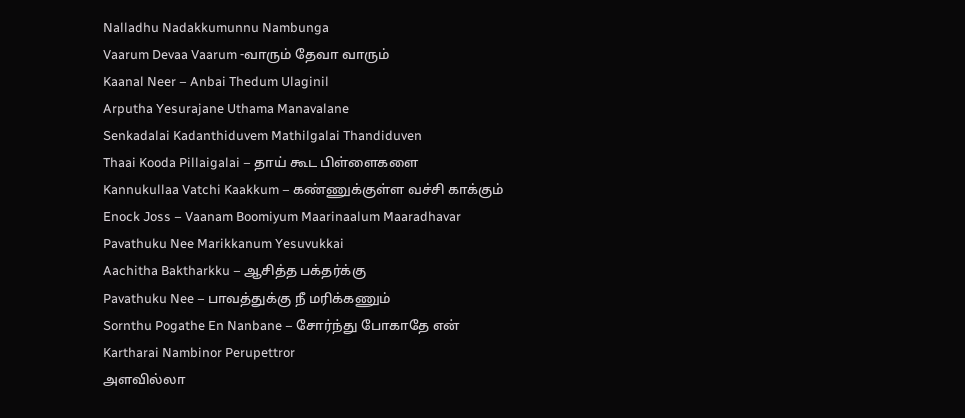Nalladhu Nadakkumunnu Nambunga
Vaarum Devaa Vaarum -வாரும் தேவா வாரும்
Kaanal Neer – Anbai Thedum Ulaginil
Arputha Yesurajane Uthama Manavalane
Senkadalai Kadanthiduvem Mathilgalai Thandiduven
Thaai Kooda Pillaigalai – தாய் கூட பிள்ளைகளை
Kannukullaa Vatchi Kaakkum – கண்ணுக்குள்ள வச்சி காக்கும்
Enock Joss – Vaanam Boomiyum Maarinaalum Maaradhavar
Pavathuku Nee Marikkanum Yesuvukkai
Aachitha Baktharkku – ஆசித்த பக்தர்க்கு
Pavathuku Nee – பாவத்துக்கு நீ மரிக்கணும்
Sornthu Pogathe En Nanbane – சோர்ந்து போகாதே என்
Kartharai Nambinor Perupettror
அளவில்லா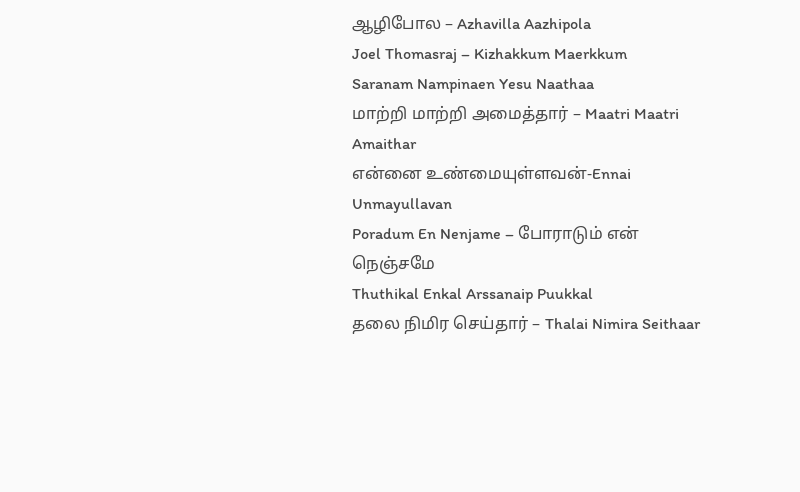ஆழிபோல – Azhavilla Aazhipola
Joel Thomasraj – Kizhakkum Maerkkum
Saranam Nampinaen Yesu Naathaa
மாற்றி மாற்றி அமைத்தார் – Maatri Maatri Amaithar
என்னை உண்மையுள்ளவன்-Ennai Unmayullavan
Poradum En Nenjame – போராடும் என் நெஞ்சமே
Thuthikal Enkal Arssanaip Puukkal
தலை நிமிர செய்தார் – Thalai Nimira Seithaar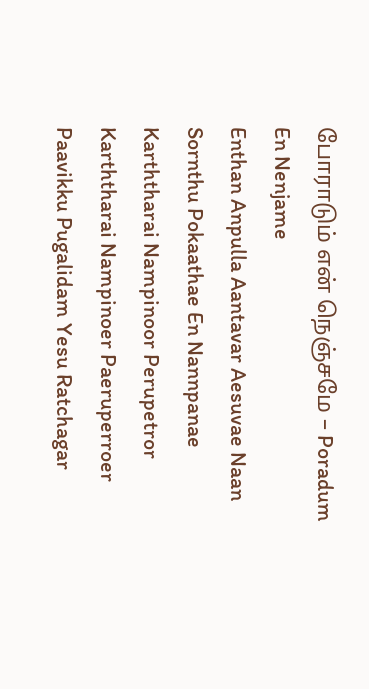போராடும் என் நெஞ்சமே – Poradum En Nenjame
Enthan Anpulla Aantavar Aesuvae Naan
Sornthu Pokaathae En Nannpanae
Karththarai Nampinoor Perupetror
Karththarai Nampinoer Paeruperroer
Paavikku Pugalidam Yesu Ratchagar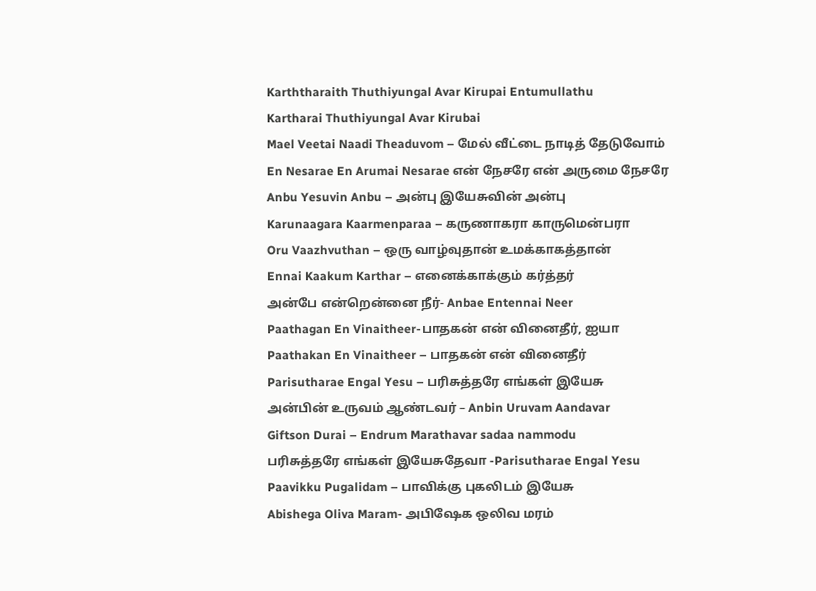Karththaraith Thuthiyungal Avar Kirupai Entumullathu
Kartharai Thuthiyungal Avar Kirubai
Mael Veetai Naadi Theaduvom – மேல் வீட்டை நாடித் தேடுவோம்
En Nesarae En Arumai Nesarae என் நேசரே என் அருமை நேசரே
Anbu Yesuvin Anbu – அன்பு இயேசுவின் அன்பு
Karunaagara Kaarmenparaa – கருணாகரா காருமென்பரா
Oru Vaazhvuthan – ஒரு வாழ்வுதான் உமக்காகத்தான்
Ennai Kaakum Karthar – எனைக்காக்கும் கர்த்தர்
அன்பே என்றென்னை நீர்- Anbae Entennai Neer
Paathagan En Vinaitheer-பாதகன் என் வினைதீர், ஐயா
Paathakan En Vinaitheer – பாதகன் என் வினைதீர்
Parisutharae Engal Yesu – பரிசுத்தரே எங்கள் இயேசு
அன்பின் உருவம் ஆண்டவர் – Anbin Uruvam Aandavar
Giftson Durai – Endrum Marathavar sadaa nammodu
பரிசுத்தரே எங்கள் இயேசுதேவா -Parisutharae Engal Yesu
Paavikku Pugalidam – பாவிக்கு புகலிடம் இயேசு
Abishega Oliva Maram- அபிஷேக ஒலிவ மரம்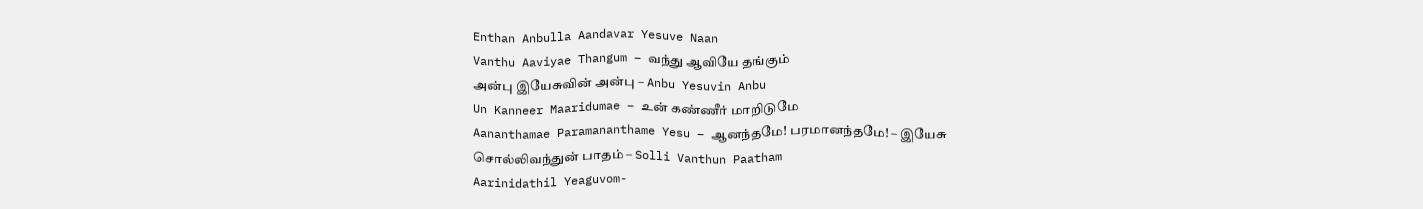Enthan Anbulla Aandavar Yesuve Naan
Vanthu Aaviyae Thangum – வந்து ஆவியே தங்கும்
அன்பு இயேசுவின் அன்பு – Anbu Yesuvin Anbu
Un Kanneer Maaridumae – உன் கண்ணீர் மாறிடுமே
Aananthamae Paramananthame Yesu – ஆனந்தமே! பரமானந்தமே! – இயேசு
சொல்லிவந்துன் பாதம் – Solli Vanthun Paatham
Aarinidathil Yeaguvom-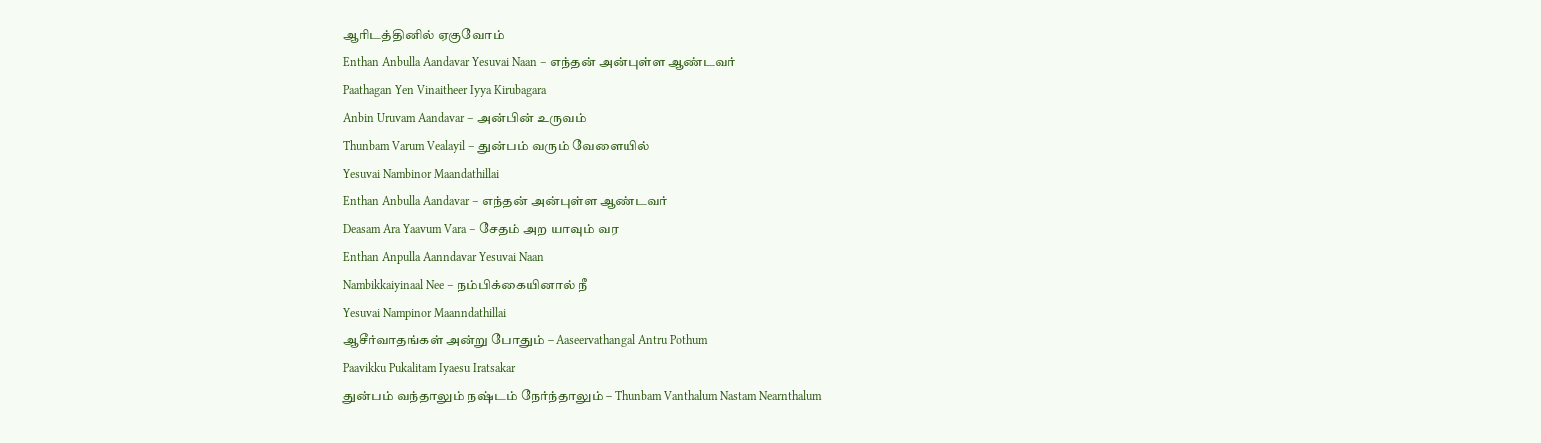ஆரிடத்தினில் ஏகுவோம்
Enthan Anbulla Aandavar Yesuvai Naan – எந்தன் அன்புள்ள ஆண்டவர்
Paathagan Yen Vinaitheer Iyya Kirubagara
Anbin Uruvam Aandavar – அன்பின் உருவம்
Thunbam Varum Vealayil – துன்பம் வரும் வேளையில்
Yesuvai Nambinor Maandathillai
Enthan Anbulla Aandavar – எந்தன் அன்புள்ள ஆண்டவர்
Deasam Ara Yaavum Vara – சேதம் அற யாவும் வர
Enthan Anpulla Aanndavar Yesuvai Naan
Nambikkaiyinaal Nee – நம்பிக்கையினால் நீ
Yesuvai Nampinor Maanndathillai
ஆசீர்வாதங்கள் அன்று போதும் – Aaseervathangal Antru Pothum
Paavikku Pukalitam Iyaesu Iratsakar
துன்பம் வந்தாலும் நஷ்டம் நேர்ந்தாலும் – Thunbam Vanthalum Nastam Nearnthalum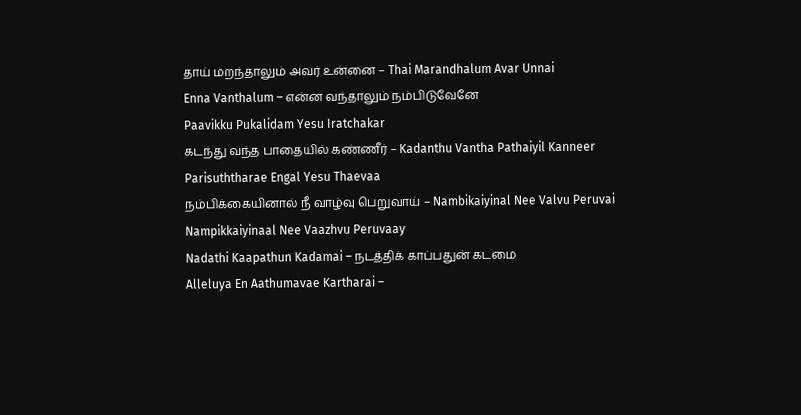தாய் மறந்தாலும் அவர் உன்னை – Thai Marandhalum Avar Unnai
Enna Vanthalum – என்ன வந்தாலும் நம்பிடுவேனே
Paavikku Pukalidam Yesu Iratchakar
கடந்து வந்த பாதையில் கண்ணீர் – Kadanthu Vantha Pathaiyil Kanneer
Parisuththarae Engal Yesu Thaevaa
நம்பிக்கையினால் நீ வாழ்வு பெறுவாய் – Nambikaiyinal Nee Valvu Peruvai
Nampikkaiyinaal Nee Vaazhvu Peruvaay
Nadathi Kaapathun Kadamai – நடத்திக் காப்பதுன் கடமை
Alleluya En Aathumavae Kartharai –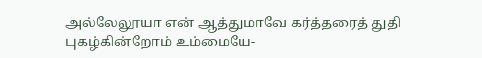அல்லேலூயா என் ஆத்துமாவே கர்த்தரைத் துதி
புகழ்கின்றோம் உம்மையே-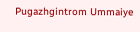Pugazhgintrom Ummaiye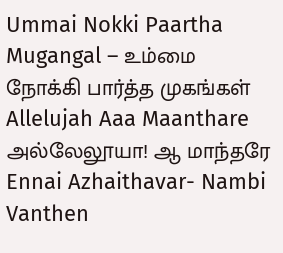Ummai Nokki Paartha Mugangal – உம்மை நோக்கி பார்த்த முகங்கள்
Allelujah Aaa Maanthare அல்லேலூயா! ஆ மாந்தரே
Ennai Azhaithavar- Nambi Vanthen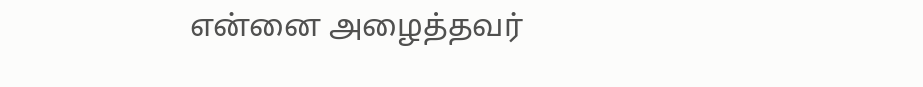என்னை அழைத்தவர்